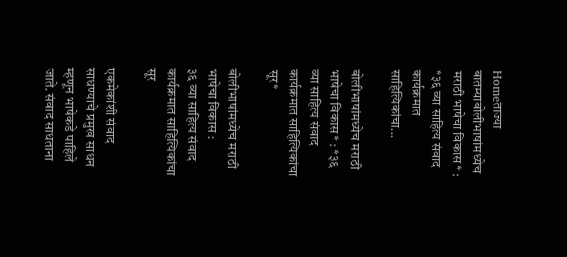Homeताज्या बातम्याबोलीभाषांमध्येच मराठी भाषेचा विकास* : *३६ व्या साहित्य संवाद कार्यक्रमात साहित्यिकांचा...

बोलीभाषांमध्येच मराठी भाषेचा विकास* : *३६ व्या साहित्य संवाद कार्यक्रमात साहित्यिकांचा सूर*

बोलीभाषांमध्येच मराठी भाषेचा विकास :
३६ व्या साहित्य संवाद कार्यक्रमात साहित्यिकांचा सूर

एकमेकांशी संवाद साधण्याचे प्रमुख साधन म्हणून भाषेकडे पाहिले जाते. संवाद साधताना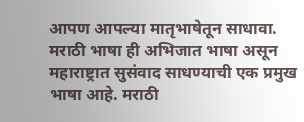आपण आपल्या मातृभाषेतून साधावा. मराठी भाषा ही अभिजात भाषा असून महाराष्ट्रात सुसंवाद साधण्याची एक प्रमुख भाषा आहे. मराठी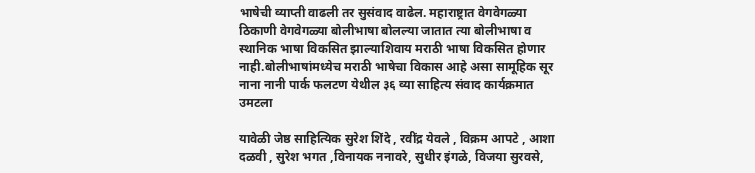भाषेची व्याप्ती वाढली तर सुसंवाद वाढेल. महाराष्ट्रात वेगवेगळ्या ठिकाणी वेगवेगळ्या बोलीभाषा बोलल्या जातात त्या बोलीभाषा व स्थानिक भाषा विकसित झाल्याशिवाय मराठी भाषा विकसित होणार नाही.बोलीभाषांमध्येच मराठी भाषेचा विकास आहे असा सामूहिक सूर नाना नानी पार्क फलटण येथील ३६ व्या साहित्य संवाद कार्यक्रमात उमटला

यावेळी जेष्ठ साहित्यिक सुरेश शिंदे , रवींद्र येवले , विक्रम आपटे , आशा दळवी , सुरेश भगत ,विनायक ननावरे, सुधीर इंगळे, विजया सुरवसे,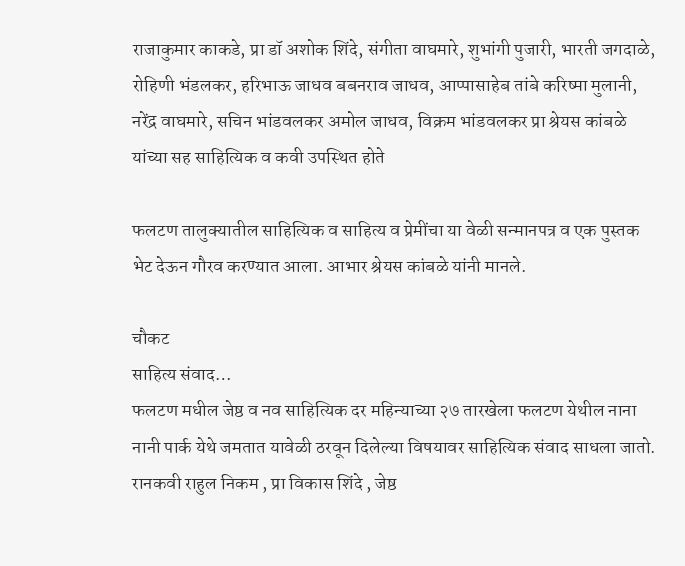राजाकुमार काकडे, प्रा डॉ अशोक शिंदे, संगीता वाघमारे, शुभांगी पुजारी, भारती जगदाळे, रोहिणी भंडलकर, हरिभाऊ जाधव बबनराव जाधव, आप्पासाहेब तांबे करिष्मा मुलानी, नरेंद्र वाघमारे, सचिन भांडवलकर अमोल जाधव, विक्रम भांडवलकर प्रा श्रेयस कांबळे यांच्या सह साहित्यिक व कवी उपस्थित होते

फलटण तालुक्यातील साहित्यिक व साहित्य व प्रेमींचा या वेळी सन्मानपत्र व एक पुस्तक भेट देऊन गौरव करण्यात आला. आभार श्रेयस कांबळे यांनी मानले.

चौकट
साहित्य संवाद…
फलटण मधील जेष्ठ व नव साहित्यिक दर महिन्याच्या २७ तारखेला फलटण येथील नाना नानी पार्क येथे जमतात यावेळी ठरवून दिलेल्या विषयावर साहित्यिक संवाद साधला जातो. रानकवी राहुल निकम , प्रा विकास शिंदे , जेष्ठ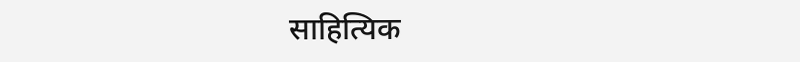साहित्यिक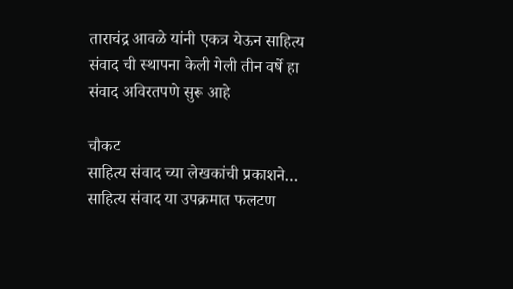ताराचंद्र आवळे यांनी एकत्र येऊन साहित्य संवाद ची स्थापना केली गेली तीन वर्षे हा संवाद अविरतपणे सुरू आहे

चौकट
साहित्य संवाद च्या लेखकांची प्रकाशने…
साहित्य संवाद या उपक्रमात फलटण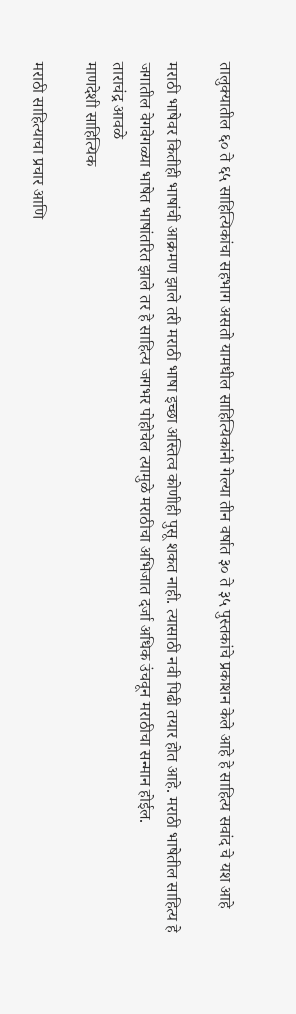तालुक्यातील ६० ते ६५ साहित्यिकांचा सहभाग असतो यामधील साहित्यिकांनी गेल्या तीन वर्षात ३० ते ३५ पुस्तकांचे प्रकाशन केले आहे हे साहित्य सवांद चे यश आहे

मराठी भाषेवर कितीही भाषांची आक्रमण झाले तरी मराठी भाषा इच्छा अस्तित्व कोणीही पुसू शकत नाही. त्यासाठी नवी पिढी तयार होत आहे. मराठी भाषेतील साहित्य हे जगातील वेगवेगळ्या भाषेत भाषांतरित झाले तर हे साहित्य जगभर पोहोचेल त्यामुळे मराठीचा अभिजात दर्जा अधिक उंचवून मराठीचा सन्मान होईल.
ताराचंद्र आवळे
माणदेशी साहित्यिक

मराठी साहित्याचा प्रचार आणि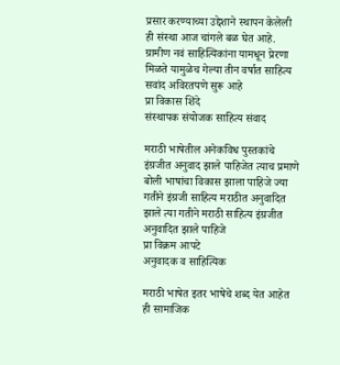प्रसार करण्याच्या उद्देशाने स्थापन केलेली ही संस्था आज चांगले बळ घेत आहे. ग्रामीण नवं साहित्यिकांना यामधून प्रेरणा मिळते यामुळेच गेल्या तीन वर्षात साहित्य सवांद अविरतपणे सुरू आहे
प्रा विकास शिंदे
संस्थापक संयोजक साहित्य संवाद

मराठी भाषेतील अनेकविध पुस्तकांचे इंग्रजीत अनुवाद झाले पाहिजेत त्याच प्रमाणे बोली भाषांचा विकास झाला पाहिजे ज्या गतीने इंग्रजी साहित्य मराठीत अनुवादित झाले त्या गतीने मराठी साहित्य इंग्रजीत अनुवादित झाले पाहिजे
प्रा विक्रम आपटे
अनुवादक व साहित्यिक

मराठी भाषेत इतर भाषेचे शब्द येत आहेत ही सामाजिक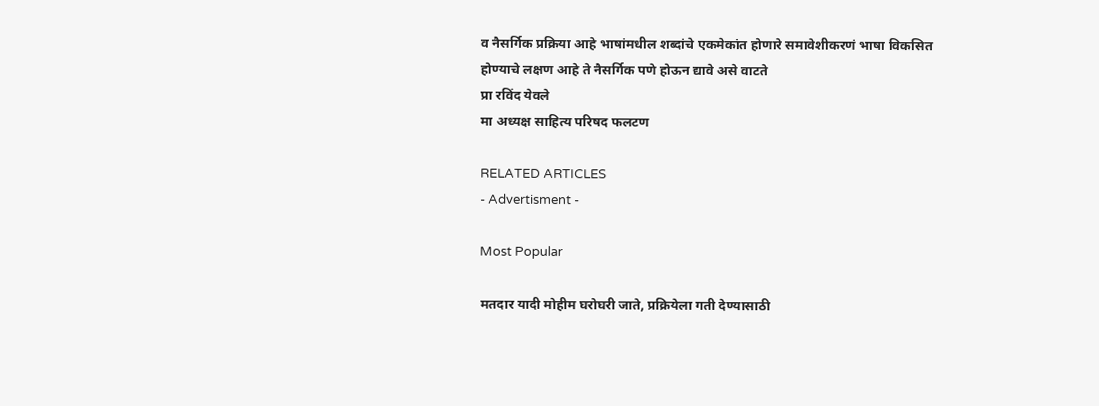व नैसर्गिक प्रक्रिया आहे भाषांमधील शब्दांचे एकमेकांत होणारे समावेशीकरणं भाषा विकसित होण्याचे लक्षण आहे ते नैसर्गिक पणे होऊन द्यावे असे वाटते
प्रा रविंद येवले
मा अध्यक्ष साहित्य परिषद फलटण

RELATED ARTICLES
- Advertisment -

Most Popular

मतदार यादी मोहीम घरोघरी जाते, प्रक्रियेला गती देण्यासाठी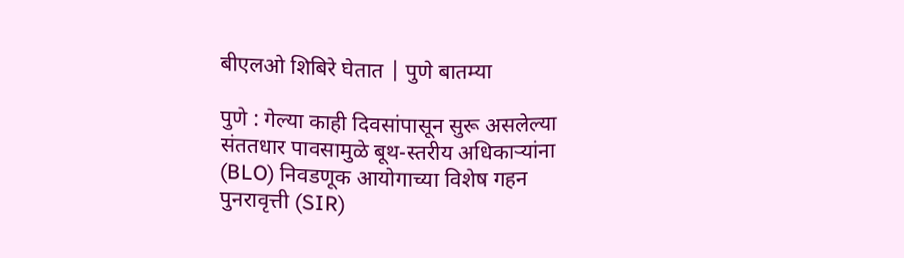बीएलओ शिबिरे घेतात | पुणे बातम्या

पुणे : गेल्या काही दिवसांपासून सुरू असलेल्या संततधार पावसामुळे बूथ-स्तरीय अधिकाऱ्यांना (BLO) निवडणूक आयोगाच्या विशेष गहन पुनरावृत्ती (SIR)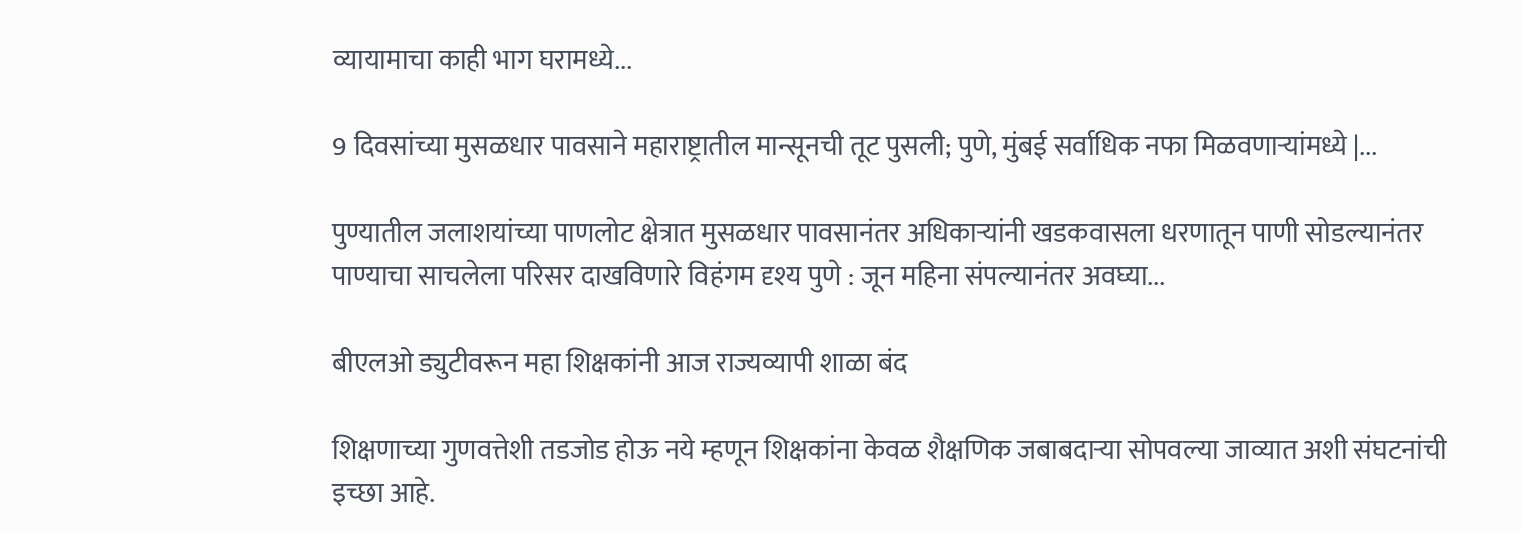व्यायामाचा काही भाग घरामध्ये...

9 दिवसांच्या मुसळधार पावसाने महाराष्ट्रातील मान्सूनची तूट पुसली; पुणे, मुंबई सर्वाधिक नफा मिळवणाऱ्यांमध्ये |...

पुण्यातील जलाशयांच्या पाणलोट क्षेत्रात मुसळधार पावसानंतर अधिकाऱ्यांनी खडकवासला धरणातून पाणी सोडल्यानंतर पाण्याचा साचलेला परिसर दाखविणारे विहंगम दृश्य पुणे : जून महिना संपल्यानंतर अवघ्या...

बीएलओ ड्युटीवरून महा शिक्षकांनी आज राज्यव्यापी शाळा बंद

शिक्षणाच्या गुणवत्तेशी तडजोड होऊ नये म्हणून शिक्षकांना केवळ शैक्षणिक जबाबदाऱ्या सोपवल्या जाव्यात अशी संघटनांची इच्छा आहे.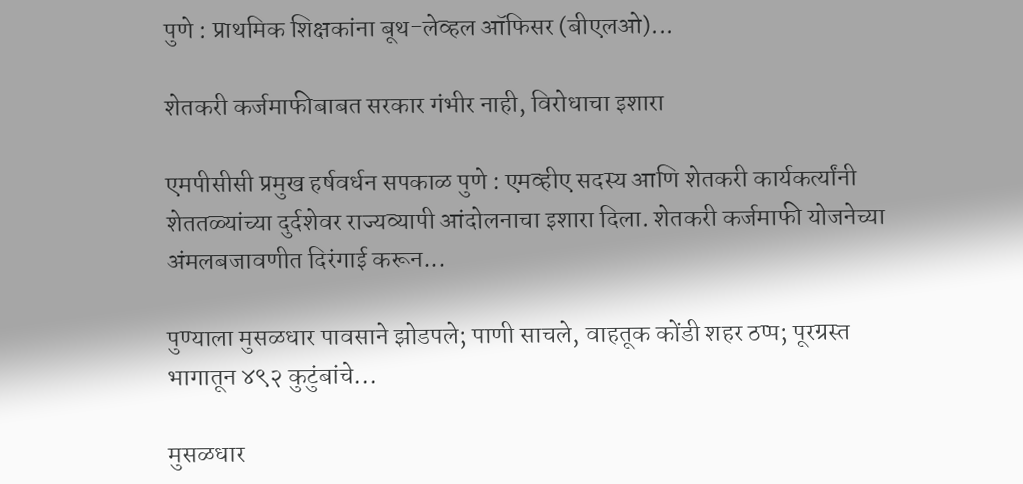पुणे : प्राथमिक शिक्षकांना बूथ-लेव्हल ऑफिसर (बीएलओ)...

शेतकरी कर्जमाफीबाबत सरकार गंभीर नाही, विरोधाचा इशारा

एमपीसीसी प्रमुख हर्षवर्धन सपकाळ पुणे : एमव्हीए सदस्य आणि शेतकरी कार्यकर्त्यांनी शेततळ्यांच्या दुर्दशेवर राज्यव्यापी आंदोलनाचा इशारा दिला. शेतकरी कर्जमाफी योजनेच्या अंमलबजावणीत दिरंगाई करून...

पुण्याला मुसळधार पावसाने झोडपले; पाणी साचले, वाहतूक कोंडी शहर ठप्प; पूरग्रस्त भागातून ४९२ कुटुंबांचे...

मुसळधार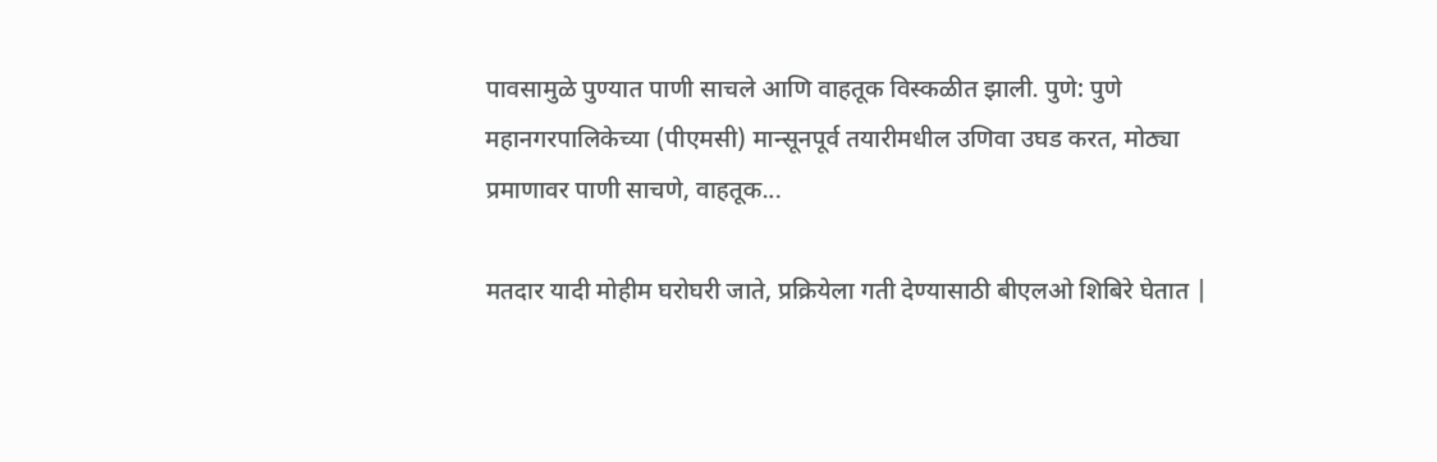पावसामुळे पुण्यात पाणी साचले आणि वाहतूक विस्कळीत झाली. पुणे: पुणे महानगरपालिकेच्या (पीएमसी) मान्सूनपूर्व तयारीमधील उणिवा उघड करत, मोठ्या प्रमाणावर पाणी साचणे, वाहतूक...

मतदार यादी मोहीम घरोघरी जाते, प्रक्रियेला गती देण्यासाठी बीएलओ शिबिरे घेतात |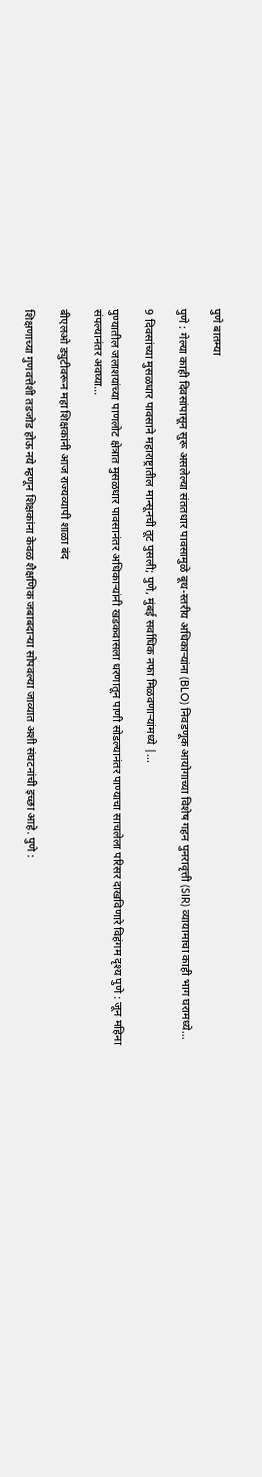पुणे बातम्या

पुणे : गेल्या काही दिवसांपासून सुरू असलेल्या संततधार पावसामुळे बूथ-स्तरीय अधिकाऱ्यांना (BLO) निवडणूक आयोगाच्या विशेष गहन पुनरावृत्ती (SIR) व्यायामाचा काही भाग घरामध्ये...

9 दिवसांच्या मुसळधार पावसाने महाराष्ट्रातील मान्सूनची तूट पुसली; पुणे, मुंबई सर्वाधिक नफा मिळवणाऱ्यांमध्ये |...

पुण्यातील जलाशयांच्या पाणलोट क्षेत्रात मुसळधार पावसानंतर अधिकाऱ्यांनी खडकवासला धरणातून पाणी सोडल्यानंतर पाण्याचा साचलेला परिसर दाखविणारे विहंगम दृश्य पुणे : जून महिना संपल्यानंतर अवघ्या...

बीएलओ ड्युटीवरून महा शिक्षकांनी आज राज्यव्यापी शाळा बंद

शिक्षणाच्या गुणवत्तेशी तडजोड होऊ नये म्हणून शिक्षकांना केवळ शैक्षणिक जबाबदाऱ्या सोपवल्या जाव्यात अशी संघटनांची इच्छा आहे. पुणे :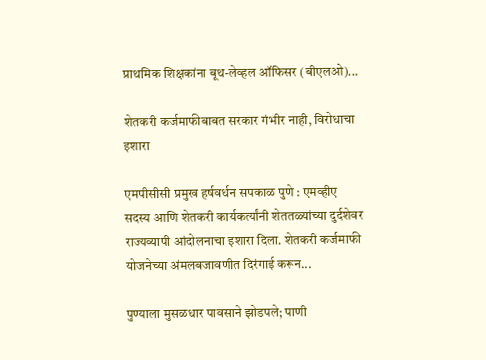प्राथमिक शिक्षकांना बूथ-लेव्हल ऑफिसर (बीएलओ)...

शेतकरी कर्जमाफीबाबत सरकार गंभीर नाही, विरोधाचा इशारा

एमपीसीसी प्रमुख हर्षवर्धन सपकाळ पुणे : एमव्हीए सदस्य आणि शेतकरी कार्यकर्त्यांनी शेततळ्यांच्या दुर्दशेवर राज्यव्यापी आंदोलनाचा इशारा दिला. शेतकरी कर्जमाफी योजनेच्या अंमलबजावणीत दिरंगाई करून...

पुण्याला मुसळधार पावसाने झोडपले; पाणी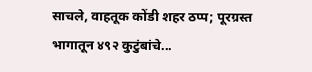साचले, वाहतूक कोंडी शहर ठप्प; पूरग्रस्त भागातून ४९२ कुटुंबांचे...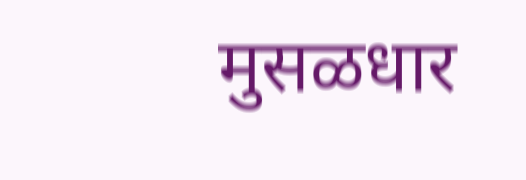मुसळधार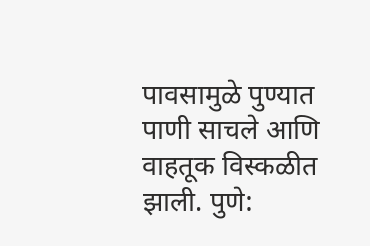पावसामुळे पुण्यात पाणी साचले आणि वाहतूक विस्कळीत झाली. पुणे: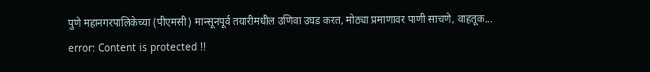पुणे महानगरपालिकेच्या (पीएमसी) मान्सूनपूर्व तयारीमधील उणिवा उघड करत, मोठ्या प्रमाणावर पाणी साचणे, वाहतूक...
error: Content is protected !!